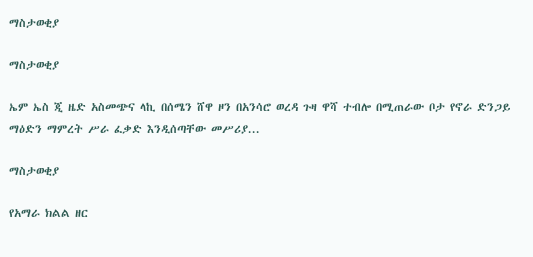ማስታወቂያ

ማስታወቂያ

ኤም ኤስ ጂ ዜድ አስመጭና ላኪ በሰሜን ሸዋ ዞን በአንሳሮ ወረዳ ጉዛ ዋሻ ተብሎ በሚጠራው ቦታ የኖራ ድንጋይ ማዕድን ማምረት ሥራ ፈቃድ እንዲሰጣቸው መሥሪያ...

ማስታወቂያ

የአማራ ክልል ዘር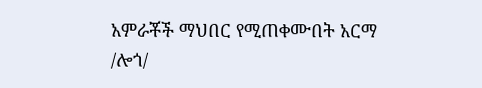አምራቾች ማህበር የሚጠቀሙበት አርማ /ሎጎ/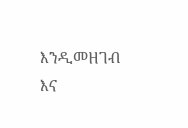እንዲመዘገብ እና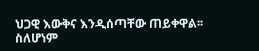ህጋዊ እውቅና እንዲሰጣቸው ጠይቀዋል፡፡ ስለሆነም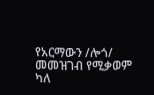የአርማውን /ሎጎ/ መመዝገብ የሚቃወም ካለ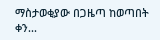ማስታወቂያው በጋዜጣ ከወጣበት ቀን...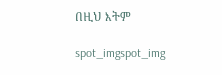በዚህ እትም

spot_imgspot_img